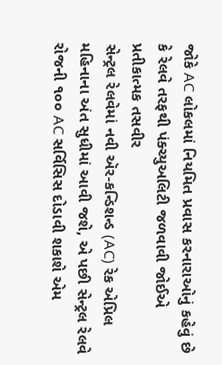જોકે AC લોકલમાં નિયમિત પ્રવાસ કરનારાઓનું કહેવું છે કે રેલવે તરફથી પંક્ચ્યુઅલિટી જળવાવી જોઈએ
પ્રતીકાત્મક તસવીર
સેન્ટ્રલ રેલવેમાં નવી ઍર-કન્ડિશન્ડ (AC) રેક એપ્રિલ મહિનાના અંત સુધીમાં આવી જશે, એ પછી સેન્ટ્રલ રેલવે રોજની ૧૦૦ AC સર્વિસિસ દોડાવી શકાશે એમ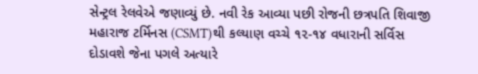સેન્ટ્રલ રેલવેએ જણાવ્યું છે. નવી રેક આવ્યા પછી રોજની છત્રપતિ શિવાજી મહારાજ ટર્મિનસ (CSMT)થી કલ્યાણ વચ્ચે ૧૨-૧૪ વધારાની સર્વિસ દોડાવશે જેના પગલે અત્યારે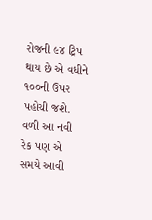રોજની ૯૪ ટ્રિપ થાય છે એ વધીને ૧૦૦ની ઉપર પહોચી જશે. વળી આ નવી રેક પણ એ સમયે આવી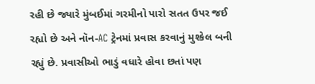રહી છે જ્યારે મુંબઈમાં ગરમીનો પારો સતત ઉપર જઈ રહ્યો છે અને નૉન-AC ટ્રેનમાં પ્રવાસ કરવાનું મુશ્કેલ બની રહ્યું છે. પ્રવાસીઓ ભાડું વધારે હોવા છતાં પણ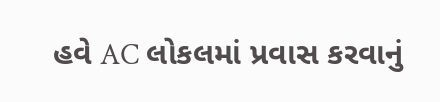હવે AC લોકલમાં પ્રવાસ કરવાનું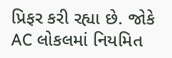પ્રિફર કરી રહ્યા છે. જોકે AC લોકલમાં નિયમિત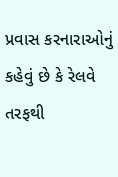પ્રવાસ કરનારાઓનું કહેવું છે કે રેલવે તરફથી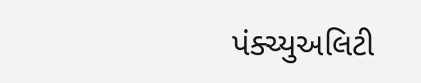પંક્ચ્યુઅલિટી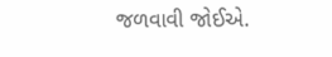જળવાવી જોઈએ.